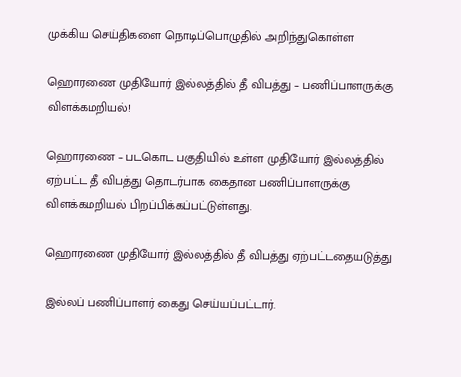முக்கிய செய்திகளை நொடிப்பொழுதில் அறிந்துகொள்ள

ஹொரணை முதியோர் இல்லத்தில் தீ விபத்து – பணிப்பாளருக்கு விளக்கமறியல்!

ஹொரணை – படகொட பகுதியில் உள்ள முதியோர் இல்லத்தில் ஏற்பட்ட தீ விபத்து தொடர்பாக கைதான பணிப்பாளருக்கு விளக்கமறியல் பிறப்பிக்கப்பட்டுள்ளது.

ஹொரணை முதியோர் இல்லத்தில் தீ விபத்து ஏற்பட்டதையடுத்து

இல்லப் பணிப்பாளர் கைது செய்யப்பட்டார்.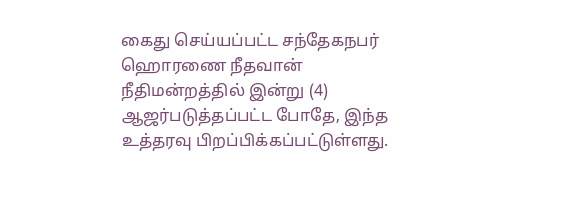கைது செய்யப்பட்ட சந்தேகநபர் ஹொரணை நீதவான் நீதிமன்றத்தில் இன்று (4) ஆஜர்படுத்தப்பட்ட போதே, இந்த உத்தரவு பிறப்பிக்கப்பட்டுள்ளது.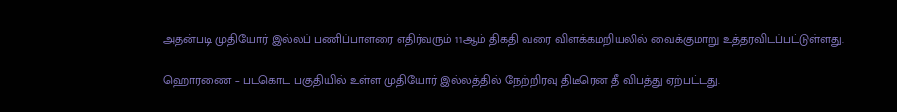அதன்படி முதியோர் இல்லப் பணிப்பாளரை எதிர்வரும் 11ஆம் திகதி வரை விளக்கமறியலில் வைக்குமாறு உத்தரவிடப்பட்டுள்ளது.

ஹொரணை – படகொட பகுதியில் உள்ள முதியோர் இல்லத்தில் நேற்றிரவு திடீரென தீ விபத்து ஏற்பட்டது.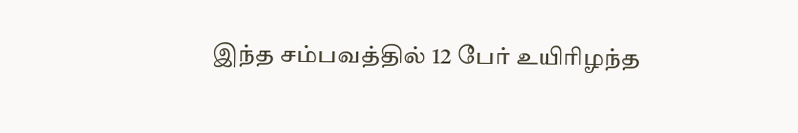இந்த சம்பவத்தில் 12 பேர் உயிரிழந்த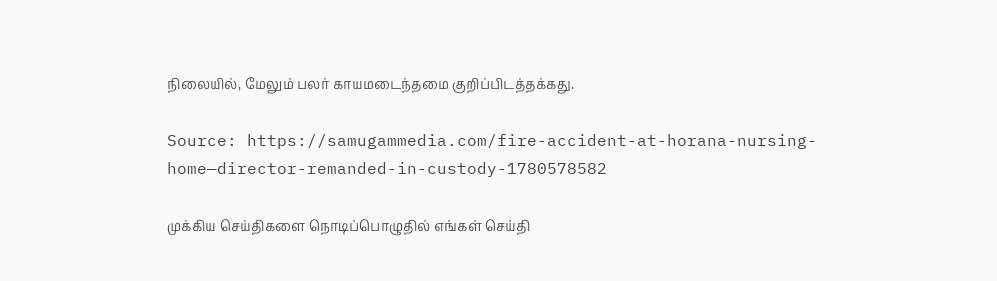நிலையில், மேலும் பலர் காயமடைந்தமை குறிப்பிடத்தக்கது.

Source: https://samugammedia.com/fire-accident-at-horana-nursing-home—director-remanded-in-custody-1780578582

முக்கிய செய்திகளை நொடிப்பொழுதில் எங்கள் செய்தி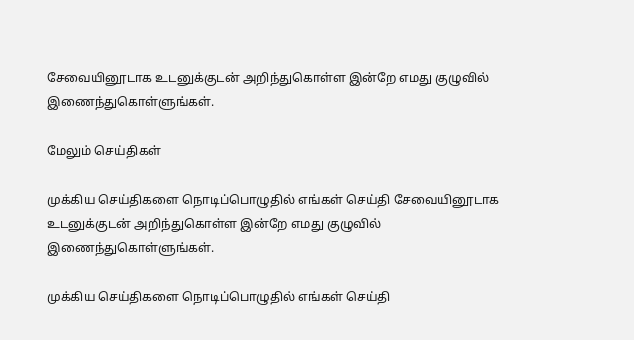சேவையினூடாக உடனுக்குடன் அறிந்துகொள்ள இன்றே எமது குழுவில் இணைந்துகொள்ளுங்கள்.

மேலும் செய்திகள்

முக்கிய செய்திகளை நொடிப்பொழுதில் எங்கள் செய்தி சேவையினூடாக உடனுக்குடன் அறிந்துகொள்ள இன்றே எமது குழுவில் இணைந்துகொள்ளுங்கள்.

முக்கிய செய்திகளை நொடிப்பொழுதில் எங்கள் செய்தி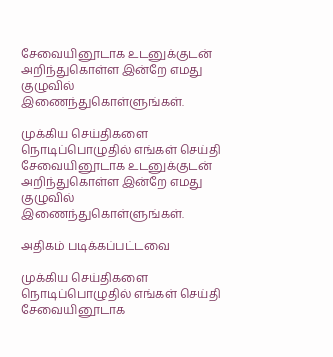சேவையினூடாக உடனுக்குடன் அறிந்துகொள்ள இன்றே எமது குழுவில் இணைந்துகொள்ளுங்கள்.

முக்கிய செய்திகளை நொடிப்பொழுதில் எங்கள் செய்தி சேவையினூடாக உடனுக்குடன் அறிந்துகொள்ள இன்றே எமது குழுவில் இணைந்துகொள்ளுங்கள்.

அதிகம் படிக்கப்பட்டவை

முக்கிய செய்திகளை நொடிப்பொழுதில் எங்கள் செய்தி சேவையினூடாக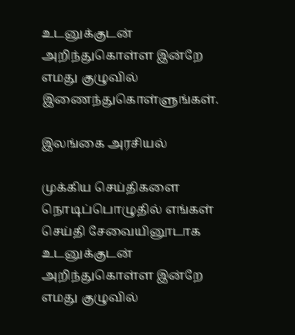உடனுக்குடன் அறிந்துகொள்ள இன்றே எமது குழுவில் இணைந்துகொள்ளுங்கள்.

இலங்கை அரசியல்

முக்கிய செய்திகளை நொடிப்பொழுதில் எங்கள் செய்தி சேவையினூடாக உடனுக்குடன் அறிந்துகொள்ள இன்றே எமது குழுவில்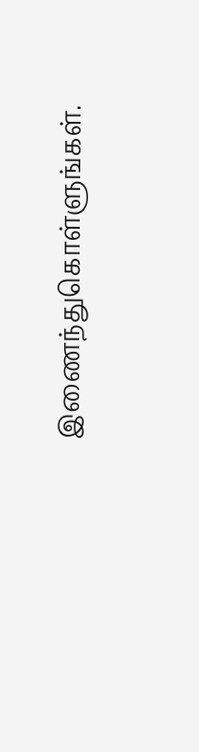இணைந்துகொள்ளுங்கள்.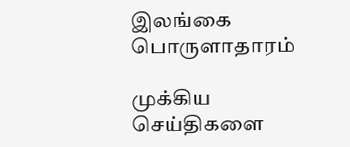இலங்கை பொருளாதாரம்

முக்கிய செய்திகளை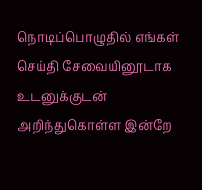நொடிப்பொழுதில் எங்கள் செய்தி சேவையினூடாக உடனுக்குடன் அறிந்துகொள்ள இன்றே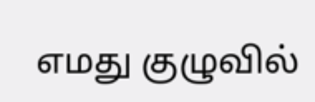எமது குழுவில்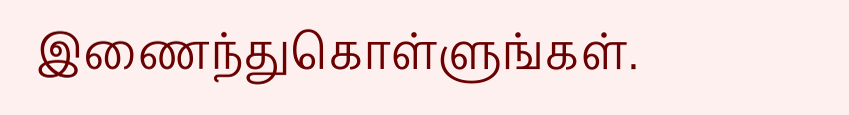இணைந்துகொள்ளுங்கள்.